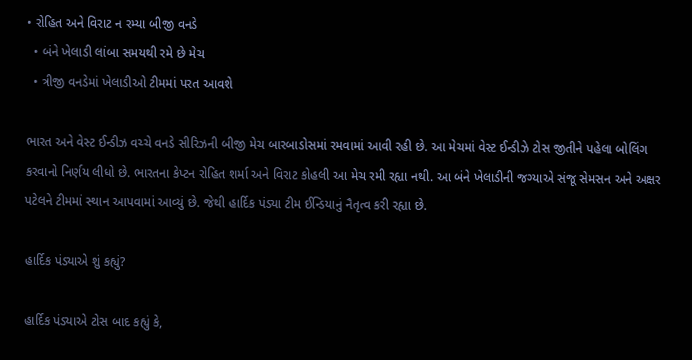• રોહિત અને વિરાટ ન રમ્યા બીજી વનડે
  • બંને ખેલાડી લાંબા સમયથી રમે છે મેચ
  • ત્રીજી વનડેમાં ખેલાડીઓ ટીમમાં પરત આવશે

ભારત અને વેસ્ટ ઈન્ડીઝ વચ્ચે વનડે સીરિઝની બીજી મેચ બારબાડોસમાં રમવામાં આવી રહી છે. આ મેચમાં વેસ્ટ ઈન્ડીઝે ટોસ જીતીને પહેલા બોલિંગ કરવાનો નિર્ણય લીધો છે. ભારતના કેપ્ટન રોહિત શર્મા અને વિરાટ કોહલી આ મેચ રમી રહ્યા નથી. આ બંને ખેલાડીની જગ્યાએ સંજૂ સેમસન અને અક્ષર પટેલને ટીમમાં સ્થાન આપવામાં આવ્યું છે. જેથી હાર્દિક પંડ્યા ટીમ ઈન્ડિયાનું નૈતૃત્વ કરી રહ્યા છે.

હાર્દિક પંડ્યાએ શું કહ્યું?

હાર્દિક પંડ્યાએ ટોસ બાદ કહ્યું કે,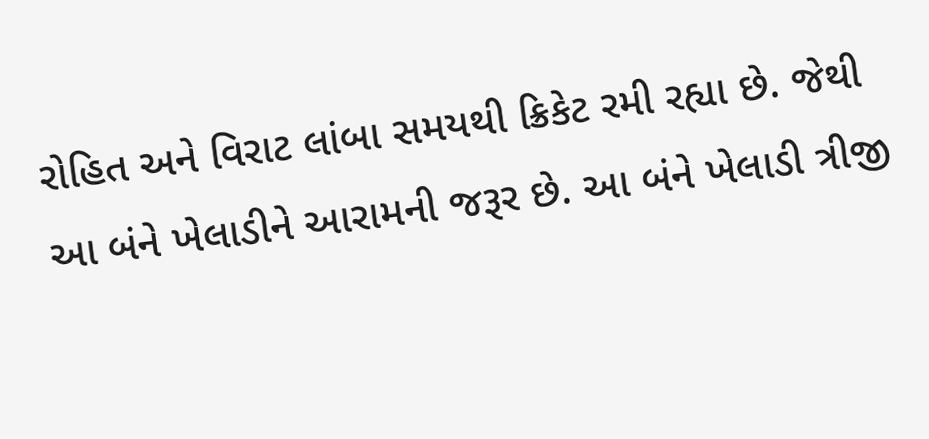રોહિત અને વિરાટ લાંબા સમયથી ક્રિકેટ રમી રહ્યા છે. જેથી આ બંને ખેલાડીને આરામની જરૂર છે. આ બંને ખેલાડી ત્રીજી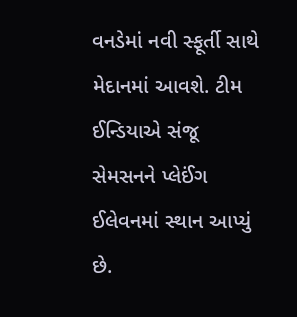વનડેમાં નવી સ્ફૂર્તી સાથે મેદાનમાં આવશે. ટીમ ઈન્ડિયાએ સંજૂ સેમસનને પ્લેઈંગ ઈલેવનમાં સ્થાન આપ્યું છે.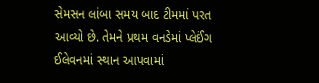સેમસન લાંબા સમય બાદ ટીમમાં પરત આવ્યો છે. તેમને પ્રથમ વનડેમાં પ્લેઈંગ ઈલેવનમાં સ્થાન આપવામાં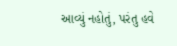આવ્યું નહોતું, પરંતુ હવે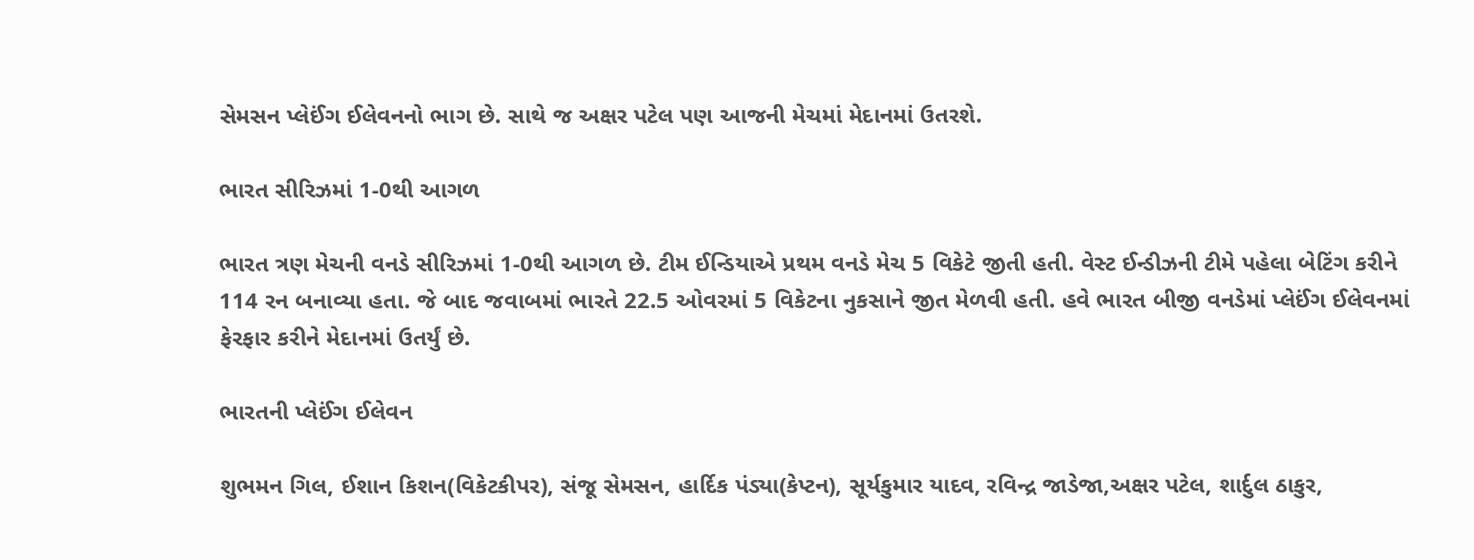સેમસન પ્લેઈંગ ઈલેવનનો ભાગ છે. સાથે જ અક્ષર પટેલ પણ આજની મેચમાં મેદાનમાં ઉતરશે.

ભારત સીરિઝમાં 1-0થી આગળ

ભારત ત્રણ મેચની વનડે સીરિઝમાં 1-0થી આગળ છે. ટીમ ઈન્ડિયાએ પ્રથમ વનડે મેચ 5 વિકેટે જીતી હતી. વેસ્ટ ઈન્ડીઝની ટીમે પહેલા બેટિંગ કરીને 114 રન બનાવ્યા હતા. જે બાદ જવાબમાં ભારતે 22.5 ઓવરમાં 5 વિકેટના નુકસાને જીત મેળવી હતી. હવે ભારત બીજી વનડેમાં પ્લેઈંગ ઈલેવનમાં ફેરફાર કરીને મેદાનમાં ઉતર્યું છે.

ભારતની પ્લેઈંગ ઈલેવન

શુભમન ગિલ, ઈશાન કિશન(વિકેટકીપર), સંજૂ સેમસન, હાર્દિક પંડ્યા(કેપ્ટન), સૂર્યકુમાર યાદવ, રવિન્દ્ર જાડેજા,અક્ષર પટેલ, શાર્દુલ ઠાકુર,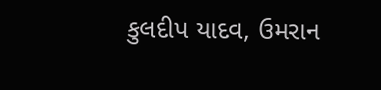કુલદીપ યાદવ, ઉમરાન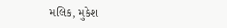મલિક, મુકેશ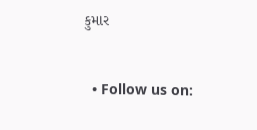કુમાર


  • Follow us on: